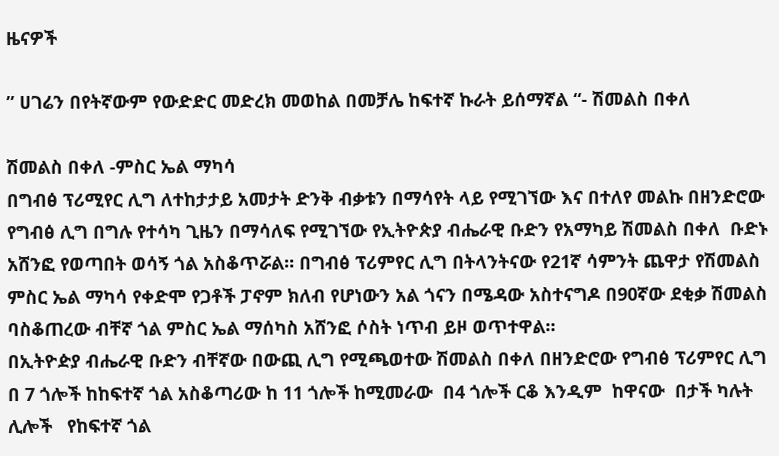ዜናዎች

” ሀገሬን በየትኛውም የውድድር መድረክ መወከል በመቻሌ ከፍተኛ ኩራት ይሰማኛል “- ሽመልስ በቀለ

ሽመልስ በቀለ -ምስር ኤል ማካሳ
በግብፅ ፕሪሚየር ሊግ ለተከታታይ አመታት ድንቅ ብቃቱን በማሳየት ላይ የሚገኘው እና በተለየ መልኩ በዘንድሮው የግብፅ ሊግ በግሉ የተሳካ ጊዜን በማሳለፍ የሚገኘው የኢትዮጵያ ብሔራዊ ቡድን የአማካይ ሽመልስ በቀለ  ቡድኑ አሸንፎ የወጣበት ወሳኝ ጎል አስቆጥሯል። በግብፅ ፕሪምየር ሊግ በትላንትናው የ21ኛ ሳምንት ጨዋታ የሽመልስ ምስር ኤል ማካሳ የቀድሞ የጋቶች ፓኖም ክለብ የሆነውን አል ጎናን በሜዳው አስተናግዶ በ90ኛው ደቂቃ ሽመልስ ባስቆጠረው ብቸኛ ጎል ምስር ኤል ማሰካስ አሸንፎ ሶስት ነጥብ ይዞ ወጥተዋል።
በኢትዮዽያ ብሔራዊ ቡድን ብቸኛው በውጪ ሊግ የሚጫወተው ሽመልስ በቀለ በዘንድሮው የግብፅ ፕሪምየር ሊግ በ 7 ጎሎች ከከፍተኛ ጎል አስቆጣሪው ከ 11 ጎሎች ከሚመራው  በ4 ጎሎች ርቆ እንዲም  ከዋናው  በታች ካሉት ሊሎች   የከፍተኛ ጎል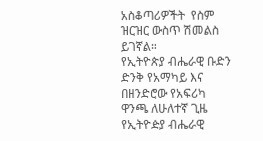አስቆጣሪዎችት  የስም ዝርዝር ውስጥ ሽመልስ ይገኛል።
የኢትዮጵያ ብሔራዊ ቡድን ድንቅ የአማካይ እና በዘንድሮው የአፍሪካ ዋንጫ ለሁለተኛ ጊዜ የኢትዮዽያ ብሔራዊ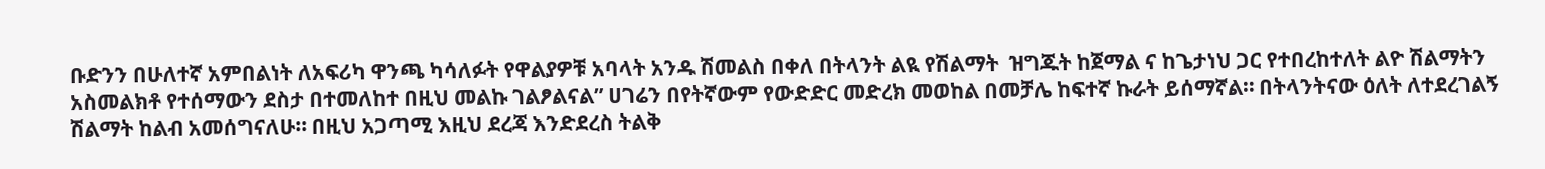ቡድንን በሁለተኛ አምበልነት ለአፍሪካ ዋንጫ ካሳለፉት የዋልያዎቹ አባላት አንዱ ሽመልስ በቀለ በትላንት ልዪ የሽልማት  ዝግጁት ከጀማል ና ከጌታነህ ጋር የተበረከተለት ልዮ ሽልማትን አስመልክቶ የተሰማውን ደስታ በተመለከተ በዚህ መልኩ ገልፆልናል” ሀገሬን በየትኛውም የውድድር መድረክ መወከል በመቻሌ ከፍተኛ ኩራት ይሰማኛል። በትላንትናው ዕለት ለተደረገልኝ ሽልማት ከልብ አመሰግናለሁ። በዚህ አጋጣሚ እዚህ ደረጃ እንድደረስ ትልቅ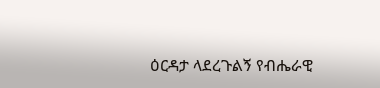ዕርዳታ ላደረጉልኝ የብሔራዊ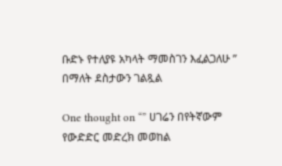ቡድኑ የተለያዩ አካላት ማመስገን እፈልጋለሁ ” በማለት ደስታውን ገልጿል

One thought on “” ሀገሬን በየትኛውም የውድድር መድረክ መወከል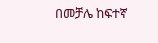በመቻሌ ከፍተኛ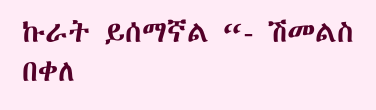ኩራት ይሰማኛል “- ሽመልስ በቀለ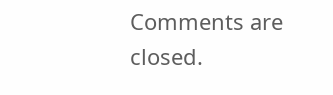Comments are closed.